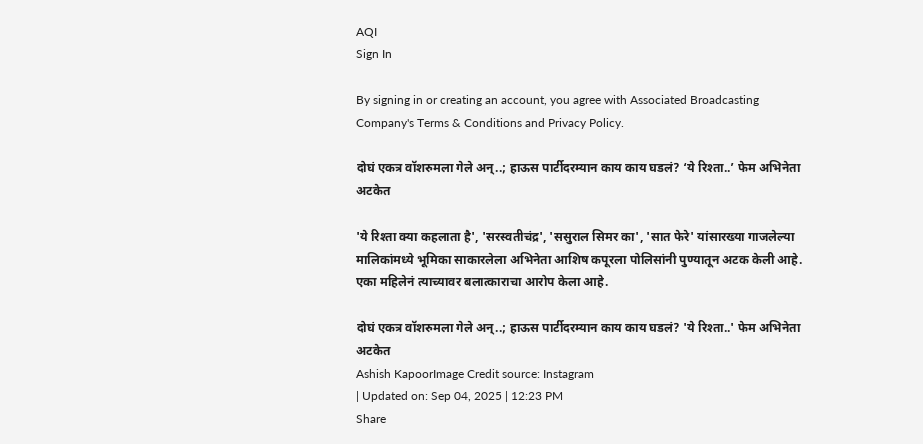AQI
Sign In

By signing in or creating an account, you agree with Associated Broadcasting Company's Terms & Conditions and Privacy Policy.

दोघं एकत्र वॉशरुमला गेले अन्..; हाऊस पार्टीदरम्यान काय काय घडलं? ‘ये रिश्ता..’ फेम अभिनेता अटकेत

'ये रिश्ता क्या कहलाता है', 'सरस्वतीचंद्र', 'ससुराल सिमर का', 'सात फेरे' यांसारख्या गाजलेल्या मालिकांमध्ये भूमिका साकारलेला अभिनेता आशिष कपूरला पोलिसांनी पुण्यातून अटक केली आहे. एका महिलेनं त्याच्यावर बलात्काराचा आरोप केला आहे.

दोघं एकत्र वॉशरुमला गेले अन्..; हाऊस पार्टीदरम्यान काय काय घडलं? 'ये रिश्ता..' फेम अभिनेता अटकेत
Ashish KapoorImage Credit source: Instagram
| Updated on: Sep 04, 2025 | 12:23 PM
Share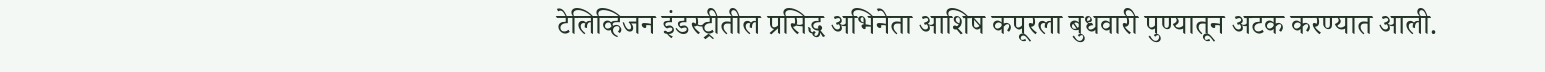टेलिव्हिजन इंडस्ट्रीतील प्रसिद्ध अभिनेता आशिष कपूरला बुधवारी पुण्यातून अटक करण्यात आली.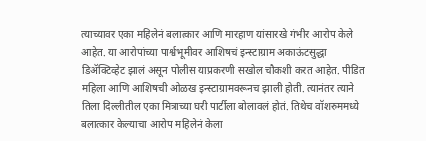त्याच्यावर एका महिलेनं बलात्कार आणि मारहाण यांसारखे गंभीर आरोप केले आहेत. या आरोपांच्या पार्श्वभूमीवर आशिषचं इन्स्टाग्राम अकाऊंटसुद्धा डिॲक्टिव्हेट झालं असून पोलीस याप्रकरणी सखोल चौकशी करत आहेत. पीडित महिला आणि आशिषची ओळख इन्स्टाग्रामवरूनच झाली होती. त्यानंतर त्याने तिला दिल्लीतील एका मित्राच्या घरी पार्टीला बोलावलं होतं. तिथेच वॉशरुममध्ये बलात्कार केल्याचा आरोप महिलेनं केला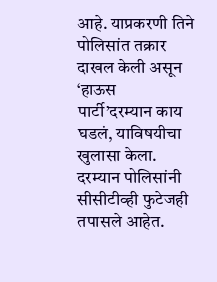आहे. याप्रकरणी तिने पोलिसांत तक्रार दाखल केली असून ‘हाऊस पार्टी’दरम्यान काय घडलं, याविषयीचा खुलासा केला. दरम्यान पोलिसांनी सीसीटीव्ही फुटेजही तपासले आहेत.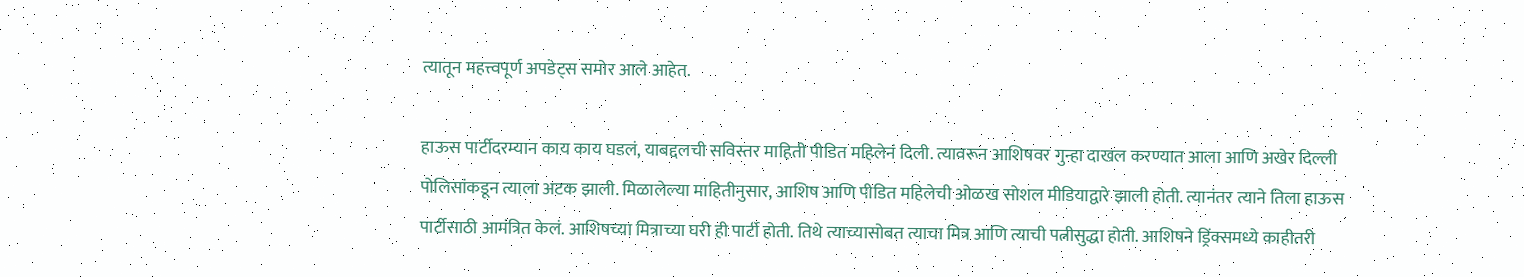त्यातून महत्त्वपूर्ण अपडेट्स समोर आले आहेत.

हाऊस पार्टीदरम्यान काय काय घडलं, याबद्दलची सविस्तर माहिती पीडित महिलेनं दिली. त्यावरून आशिषवर गुन्हा दाखल करण्यात आला आणि अखेर दिल्ली पोलिसांकडून त्याला अटक झाली. मिळालेल्या माहितीनुसार, आशिष आणि पीडित महिलेची ओळख सोशल मीडियाद्वारे झाली होती. त्यानंतर त्याने तिला हाऊस पार्टीसाठी आमंत्रित केलं. आशिषच्या मित्राच्या घरी ही पार्टी होती. तिथे त्याच्यासोबत त्याचा मित्र आणि त्याची पत्नीसुद्धा होती. आशिषने ड्रिंक्समध्ये काहीतरी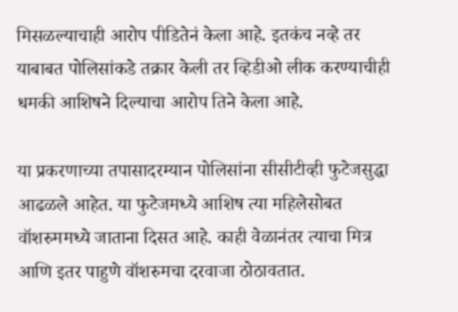मिसळल्याचाही आरोप पीडितेनं केला आहे. इतकंच नव्हे तर याबाबत पोलिसांकडे तक्रार केली तर व्हिडीओ लीक करण्याचीही धमकी आशिषने दिल्याचा आरोप तिने केला आहे.

या प्रकरणाच्या तपासादरम्यान पोलिसांना सीसीटीव्ही फुटेजसुद्धा आढळले आहेत. या फुटेजमध्ये आशिष त्या महिलेसोबत वॉशरुममध्ये जाताना दिसत आहे. काही वेळानंतर त्याचा मित्र आणि इतर पाहुणे वॉशरुमचा दरवाजा ठोठावतात.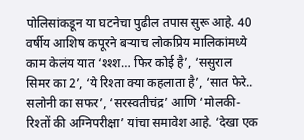पोलिसांकडून या घटनेचा पुढील तपास सुरू आहे. 40 वर्षीय आशिष कपूरने बऱ्याच लोकप्रिय मालिकांमध्ये काम केलंय यात ‘श्श्श… फिर कोई है’, ‘ससुराल सिमर का 2’, ‘ये रिश्ता क्या कहलाता है’, ‘सात फेरे.. सलोनी का सफर’, ‘सरस्वतीचंद्र’ आणि ‘मोलकी- रिश्तों की अग्निपरीक्षा’ यांचा समावेश आहे. ‘देखा एक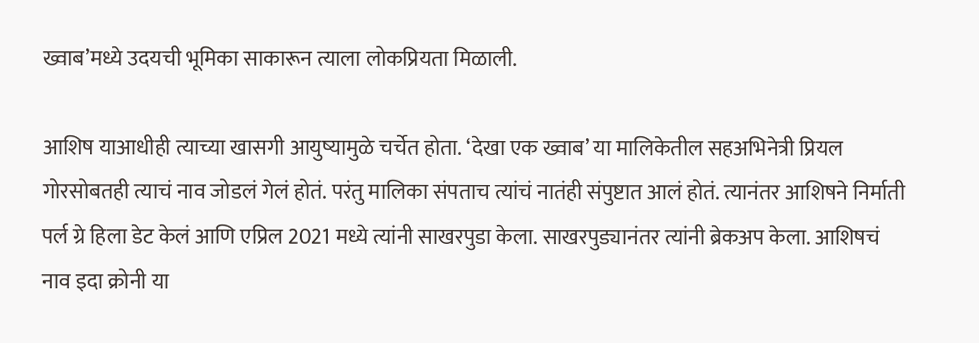ख्वाब’मध्ये उदयची भूमिका साकारून त्याला लोकप्रियता मिळाली.

आशिष याआधीही त्याच्या खासगी आयुष्यामुळे चर्चेत होता. ‘देखा एक ख्वाब’ या मालिकेतील सहअभिनेत्री प्रियल गोरसोबतही त्याचं नाव जोडलं गेलं होतं. परंतु मालिका संपताच त्यांचं नातंही संपुष्टात आलं होतं. त्यानंतर आशिषने निर्माती पर्ल ग्रे हिला डेट केलं आणि एप्रिल 2021 मध्ये त्यांनी साखरपुडा केला. साखरपुड्यानंतर त्यांनी ब्रेकअप केला. आशिषचं नाव इदा क्रोनी या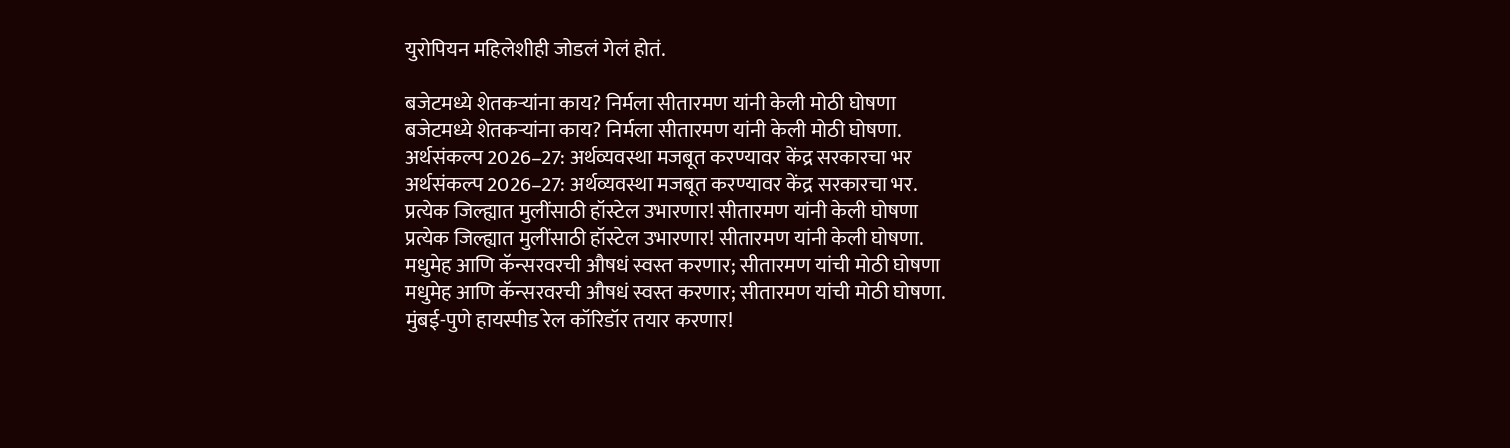युरोपियन महिलेशीही जोडलं गेलं होतं.

बजेटमध्ये शेतकऱ्यांना काय? निर्मला सीतारमण यांनी केली मोठी घोषणा
बजेटमध्ये शेतकऱ्यांना काय? निर्मला सीतारमण यांनी केली मोठी घोषणा.
अर्थसंकल्प 2026–27: अर्थव्यवस्था मजबूत करण्यावर केंद्र सरकारचा भर
अर्थसंकल्प 2026–27: अर्थव्यवस्था मजबूत करण्यावर केंद्र सरकारचा भर.
प्रत्येक जिल्ह्यात मुलींसाठी हॉस्टेल उभारणार! सीतारमण यांनी केली घोषणा
प्रत्येक जिल्ह्यात मुलींसाठी हॉस्टेल उभारणार! सीतारमण यांनी केली घोषणा.
मधुमेह आणि कॅन्सरवरची औषधं स्वस्त करणार; सीतारमण यांची मोठी घोषणा
मधुमेह आणि कॅन्सरवरची औषधं स्वस्त करणार; सीतारमण यांची मोठी घोषणा.
मुंबई-पुणे हायस्पीड रेल कॉरिडॉर तयार करणार!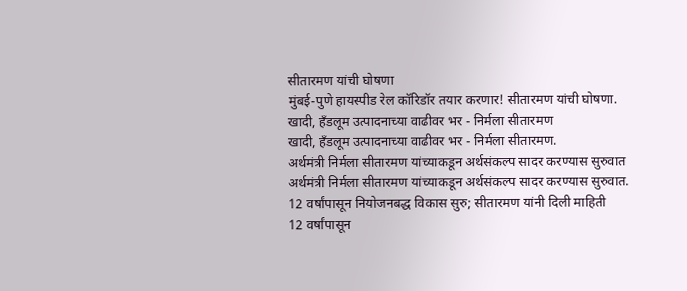सीतारमण यांची घोषणा
मुंबई-पुणे हायस्पीड रेल कॉरिडॉर तयार करणार! सीतारमण यांची घोषणा.
खादी, हँडलूम उत्पादनाच्या वाढीवर भर - निर्मला सीतारमण
खादी, हँडलूम उत्पादनाच्या वाढीवर भर - निर्मला सीतारमण.
अर्थमंत्री निर्मला सीतारमण यांच्याकडून अर्थसंकल्प सादर करण्यास सुरुवात
अर्थमंत्री निर्मला सीतारमण यांच्याकडून अर्थसंकल्प सादर करण्यास सुरुवात.
12 वर्षांपासून नियोजनबद्ध विकास सुरु; सीतारमण यांनी दिली माहिती
12 वर्षांपासून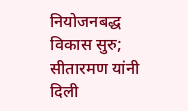नियोजनबद्ध विकास सुरु; सीतारमण यांनी दिली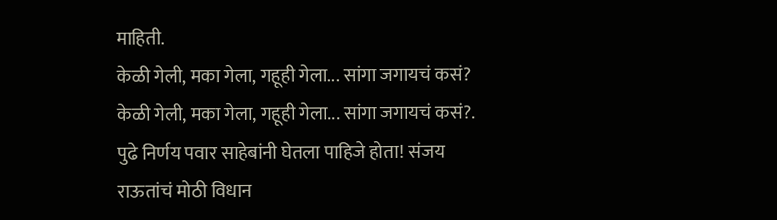माहिती.
केळी गेली, मका गेला, गहूही गेला... सांगा जगायचं कसं?
केळी गेली, मका गेला, गहूही गेला... सांगा जगायचं कसं?.
पुढे निर्णय पवार साहेबांनी घेतला पाहिजे होता! संजय राऊतांचं मोठी विधान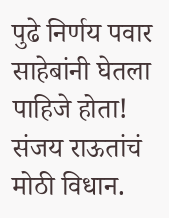पुढे निर्णय पवार साहेबांनी घेतला पाहिजे होता! संजय राऊतांचं मोठी विधान.